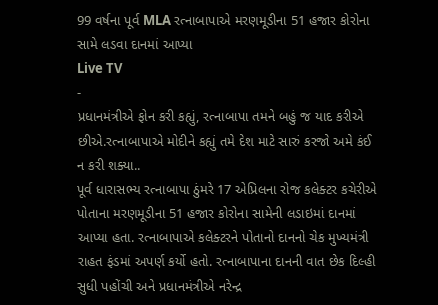99 વર્ષના પૂર્વ MLA રત્નાબાપાએ મરણમૂડીના 51 હજાર કોરોના સામે લડવા દાનમાં આપ્યા
Live TV
-
પ્રધાનમંત્રીએ ફોન કરી કહ્યું, રત્નાબાપા તમને બહું જ યાદ કરીએ છીએ.રત્નાબાપાએ મોદીને કહ્યું તમે દેશ માટે સારું કરજો અમે કંઈ ન કરી શક્યા..
પૂર્વ ધારાસભ્ય રત્નાબાપા ઠુંમરે 17 એપ્રિલના રોજ કલેક્ટર કચેરીએ પોતાના મરણમૂડીના 51 હજાર કોરોના સામેની લડાઇમાં દાનમાં આપ્યા હતા. રત્નાબાપાએ કલેક્ટરને પોતાનો દાનનો ચેક મુખ્યમંત્રી રાહત ફંડમાં અપર્ણ કર્યો હતો. રત્નાબાપાના દાનની વાત છેક દિલ્હી સુધી પહોંચી અને પ્રધાનમંત્રીએ નરેન્દ્ર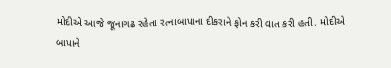મોદીએ આજે જૂનાગઢ રહેતા રત્નાબાપાના દીકરાને ફોન કરી વાત કરી હતી. મોદીએ બાપાને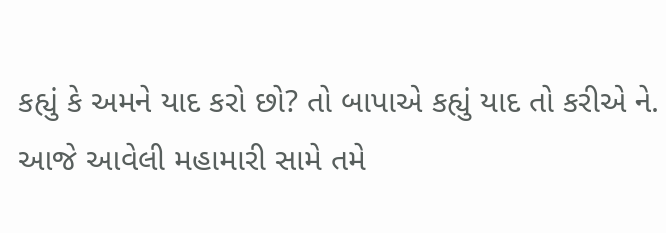કહ્યું કે અમને યાદ કરો છો? તો બાપાએ કહ્યું યાદ તો કરીએ ને. આજે આવેલી મહામારી સામે તમે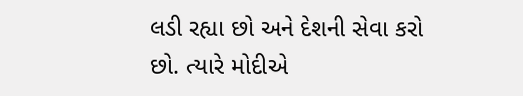લડી રહ્યા છો અને દેશની સેવા કરો છો. ત્યારે મોદીએ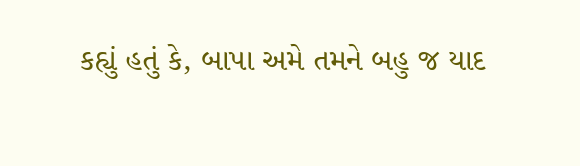કહ્યું હતું કે, બાપા અમે તમને બહુ જ યાદ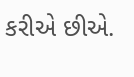કરીએ છીએ.